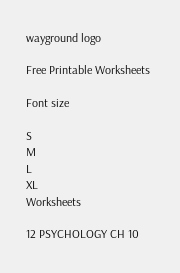wayground logo

Free Printable Worksheets

Font size

S
M
L
XL
Worksheets

12 PSYCHOLOGY CH 10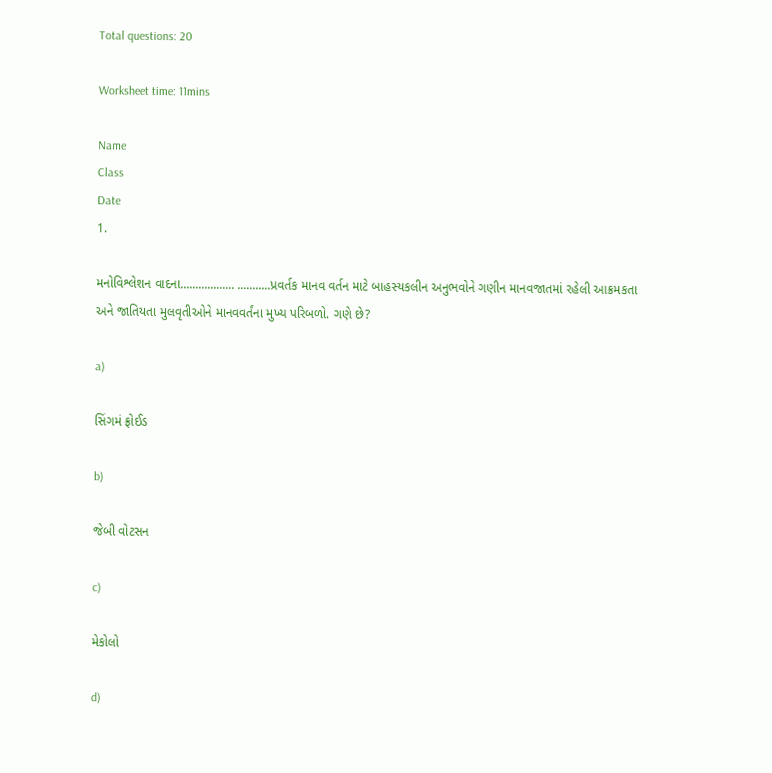Total questions: 20

Worksheet time: 11mins

Name
Class
Date
1.

મનોવિશ્લેશન વાદના.................. ...........પ્રવર્તક માનવ વર્તન માટે બાહસ્યકલીન અનુભવોને ગણીન માનવજાતમાં રહેલી આક્રમકતા અને જાતિયતા મુલવૃતીઓને માનવવર્તંના મુખ્ય પરિબળો. ગણે છે?

a)

સિંગમં ફ્રોઈડ

b)

જેબી વોટસન

c)

મેકોલો

d)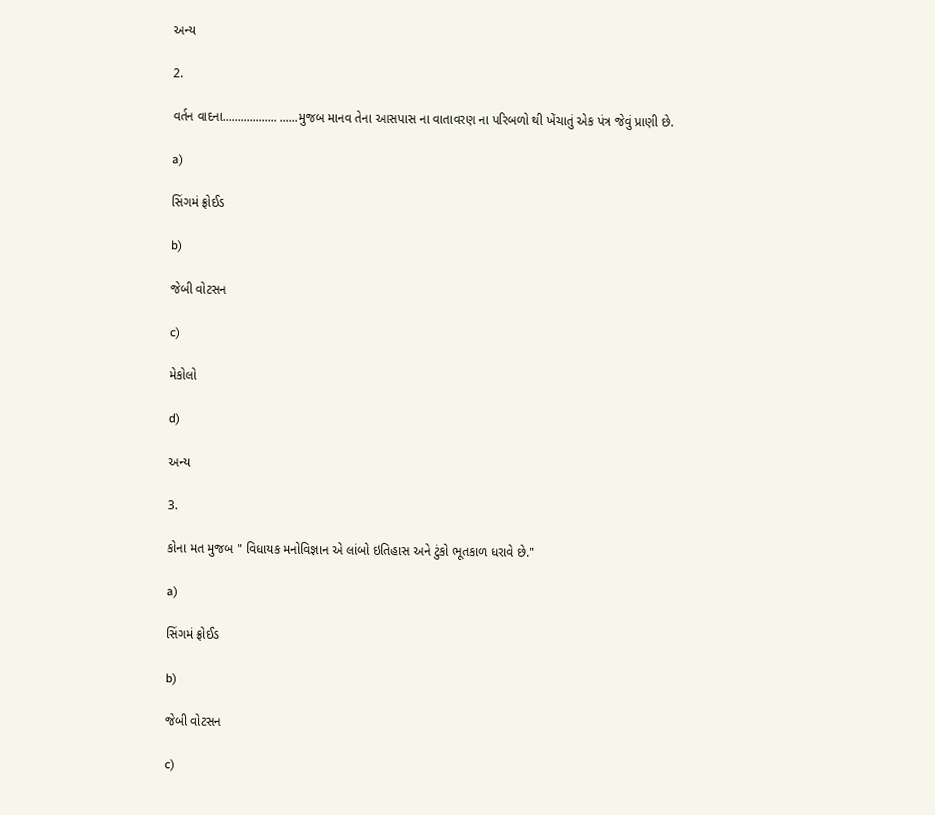અન્ય

2.

વર્તન વાદના.................. ......મુજબ માનવ તેના આસપાસ ના વાતાવરણ ના પરિબળો થી ખેંચાતું એક પંત્ર જેવું પ્રાણી છે.

a)

સિંગમં ફ્રોઈડ

b)

જેબી વોટસન

c)

મેકોલો

d)

અન્ય

3.

કોના મત મુજબ " વિધાયક મનોવિજ્ઞાન એ લાંબો ઇતિહાસ અને ટુંકો ભૂતકાળ ધરાવે છે."

a)

સિંગમં ફ્રોઈડ

b)

જેબી વોટસન

c)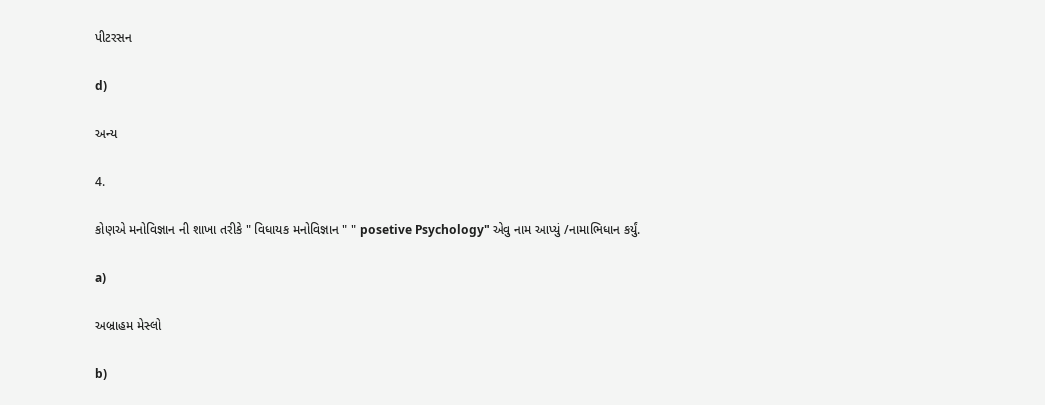પીટરસન

d)

અન્ય

4.

કોણએ મનોવિજ્ઞાન ની શાખા તરીકે " વિધાયક મનોવિજ્ઞાન " " posetive Psychology" એવુ નામ આપ્યું /નામાભિધાન કર્યું.

a)

અબ્રાહમ મેસ્લો

b)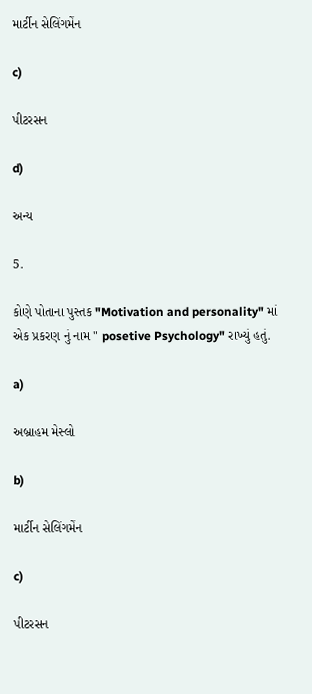માર્ટીન સેલિંગમેંન

c)

પીટરસન

d)

અન્ય

5.

કોણે પોતાના પુસ્તક "Motivation and personality" માં એક પ્રકરણ નું નામ " posetive Psychology" રાખ્યું હતું.

a)

અબ્રાહમ મેસ્લો

b)

માર્ટીન સેલિંગમેંન

c)

પીટરસન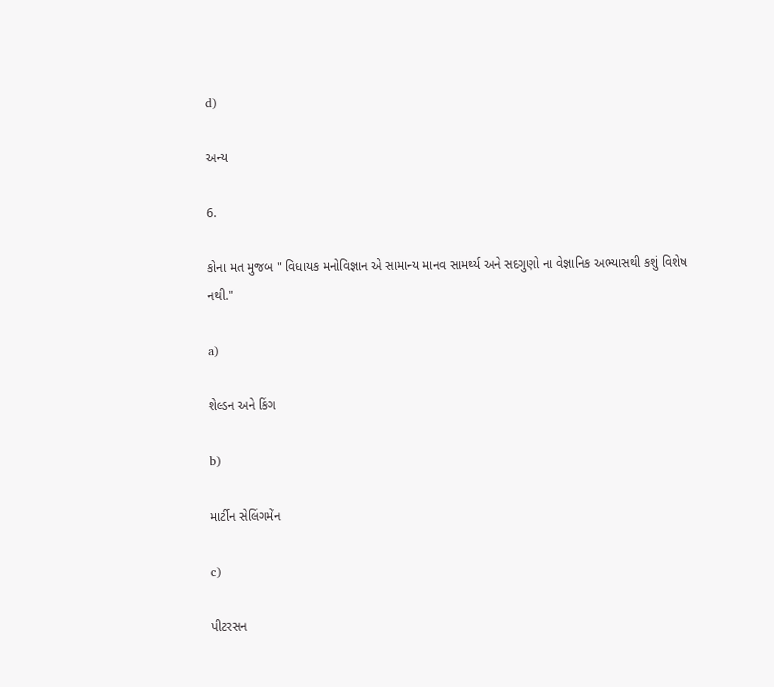d)

અન્ય

6.

કોના મત મુજબ " વિધાયક મનોવિજ્ઞાન એ સામાન્ય માનવ સામર્થ્ય અને સદગુણો ના વેજ્ઞાનિક અભ્યાસથી કશું વિશેષ નથી."

a)

શેલ્ડન અને કિંગ

b)

માર્ટીન સેલિંગમેંન

c)

પીટરસન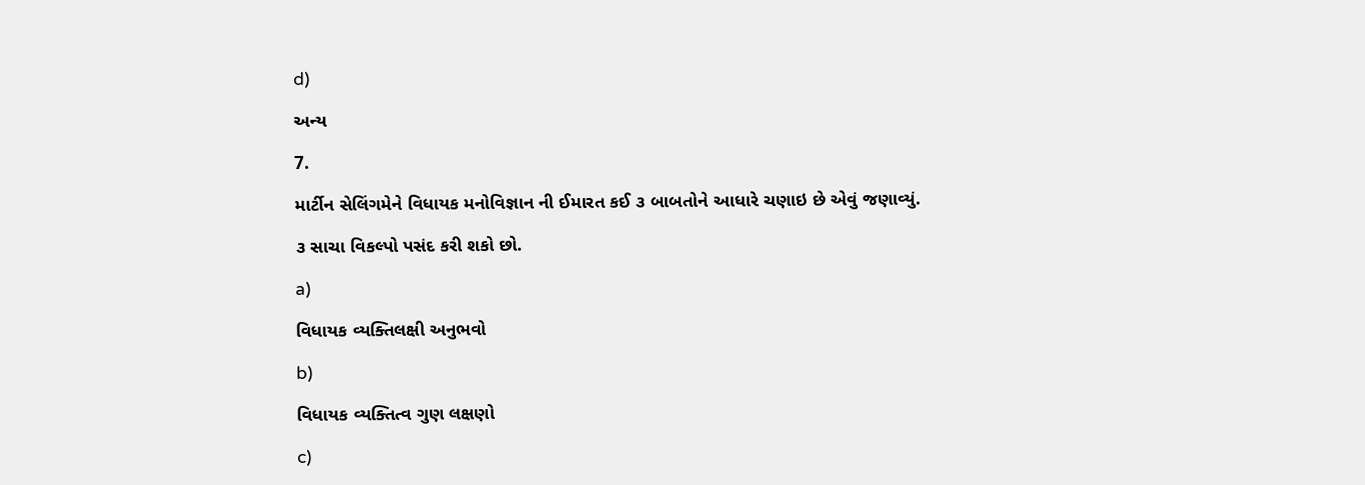d)

અન્ય

7.

માર્ટીન સેલિંગમેને વિધાયક મનોવિજ્ઞાન ની ઈમારત કઈ ૩ બાબતોને આધારે ચણાઇ છે એવું જણાવ્યું.

૩ સાચા વિકલ્પો પસંદ કરી શકો છો.

a)

વિધાયક વ્યક્તિલક્ષી અનુભવો

b)

વિધાયક વ્યક્તિત્વ ગુણ લક્ષણો

c)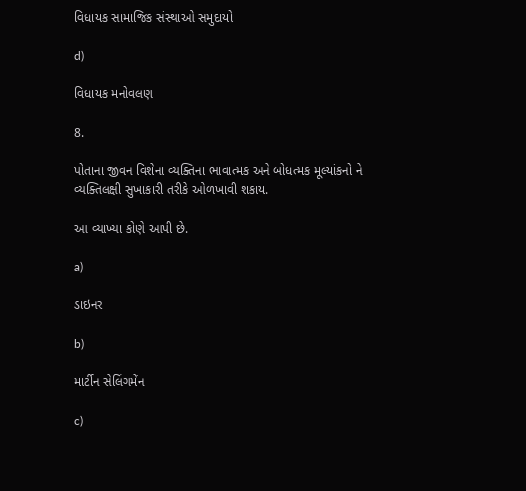વિધાયક સામાજિક સંસ્થાઓ સમુદાયો

d)

વિધાયક મનોવલણ

8.

પોતાના જીવન વિશેના વ્યક્તિના ભાવાત્મક અને બોધત્મક મૂલ્યાંકનો ને વ્યક્તિલક્ષી સુખાકારી તરીકે ઓળખાવી શકાય.

આ વ્યાખ્યા કોણે આપી છે.

a)

ડાઇનર

b)

માર્ટીન સેલિંગમેંન

c)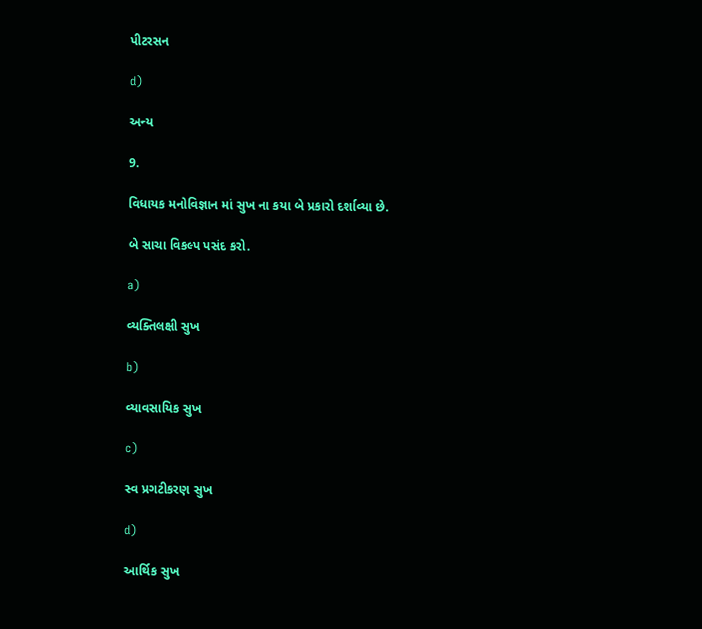પીટરસન

d)

અન્ય

9.

વિધાયક મનોવિજ્ઞાન માં સુખ ના કયા બે પ્રકારો દર્શાવ્યા છે.

બે સાચા વિકલ્પ પસંદ કરો.

a)

વ્યક્તિલક્ષી સુખ

b)

વ્યાવસાયિક સુખ

c)

સ્વ પ્રગટીકરણ સુખ

d)

આર્થિક સુખ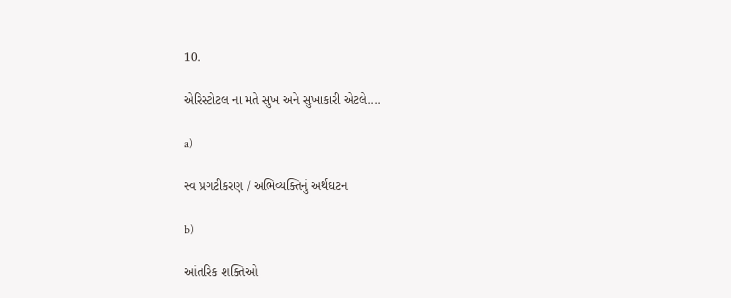10.

એરિસ્ટોટલ ના મતે સુખ અને સુખાકારી એટલે....

a)

સ્વ પ્રગટીકરણ / અભિવ્યક્તિનું અર્થઘટન

b)

આંતરિક શક્તિઓ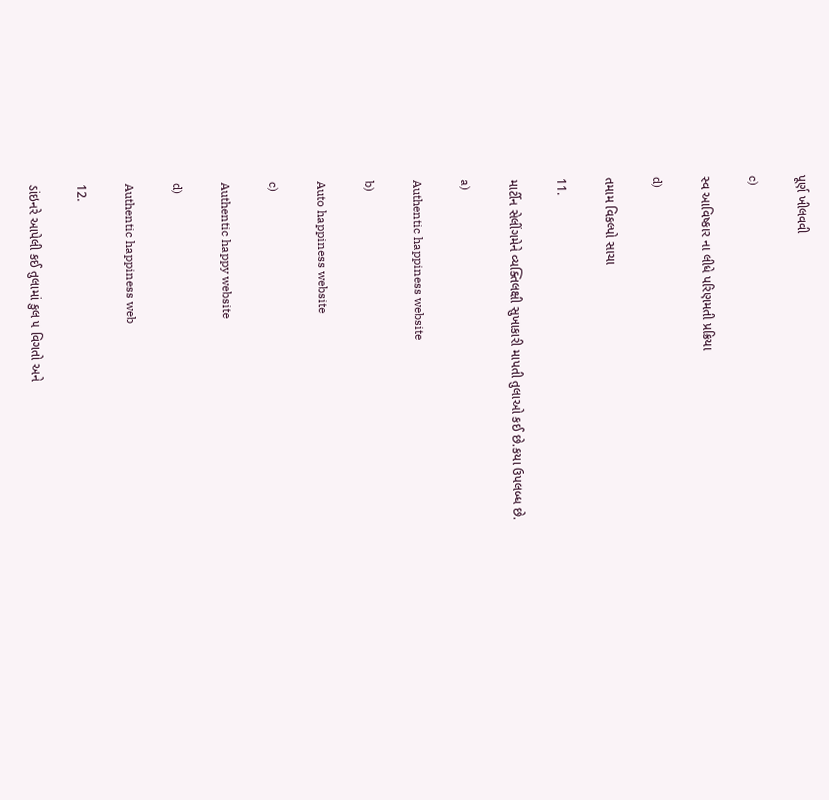પૂર્ણ ખીલવવી

c)

સ્વ આવિષ્કાર ના લીધે પરિણમતી પ્રક્રિયા

d)

તમામ વિકલ્પો સાચા

11.

માર્ટીન સેલીંગમેને વ્યક્તિલક્ષી સુખાકારી માપતી તુલાઓ કઈ છે.કયા ઉપલબ્ધ છે.

a)

Authentic happiness website

b)

Auto happiness website

c)

Authentic happy website

d)

Authentic happiness web

12.

ડાંઇનરે આપેલી કઈ તુલામાં કુલ ૫ વિગતો અને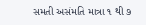સમતી અસંમતિ માત્રા ૧ થી ૭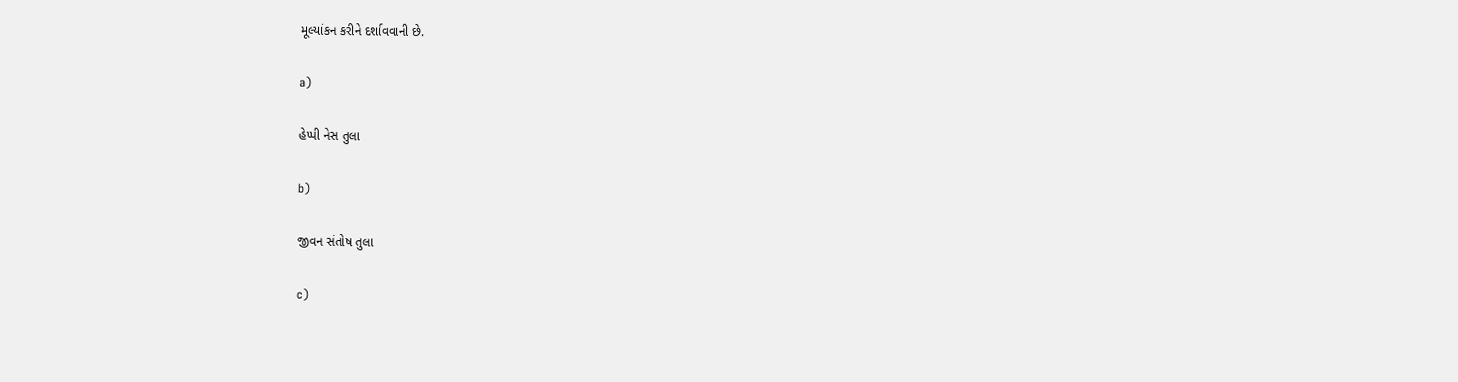મૂલ્યાંકન કરીને દર્શાવવાની છે.

a)

હેપ્પી નેસ તુલા

b)

જીવન સંતોષ તુલા

c)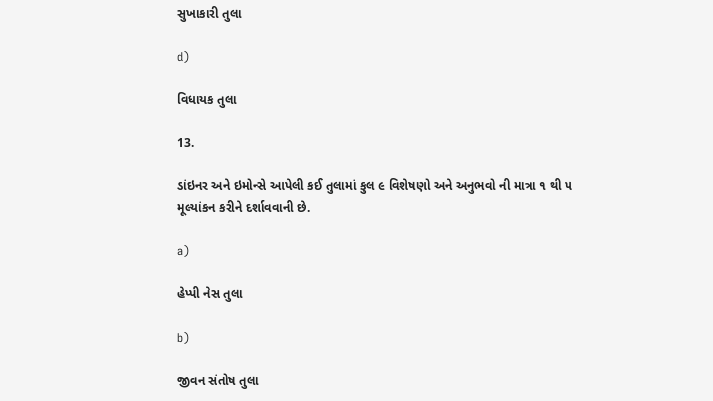સુખાકારી તુલા

d)

વિધાયક તુલા

13.

ડાંઇનર અને ઇમોન્સે આપેલી કઈ તુલામાં કુલ ૯ વિશેષણો અને અનુભવો ની માત્રા ૧ થી ૫ મૂલ્યાંકન કરીને દર્શાવવાની છે.

a)

હેપ્પી નેસ તુલા

b)

જીવન સંતોષ તુલા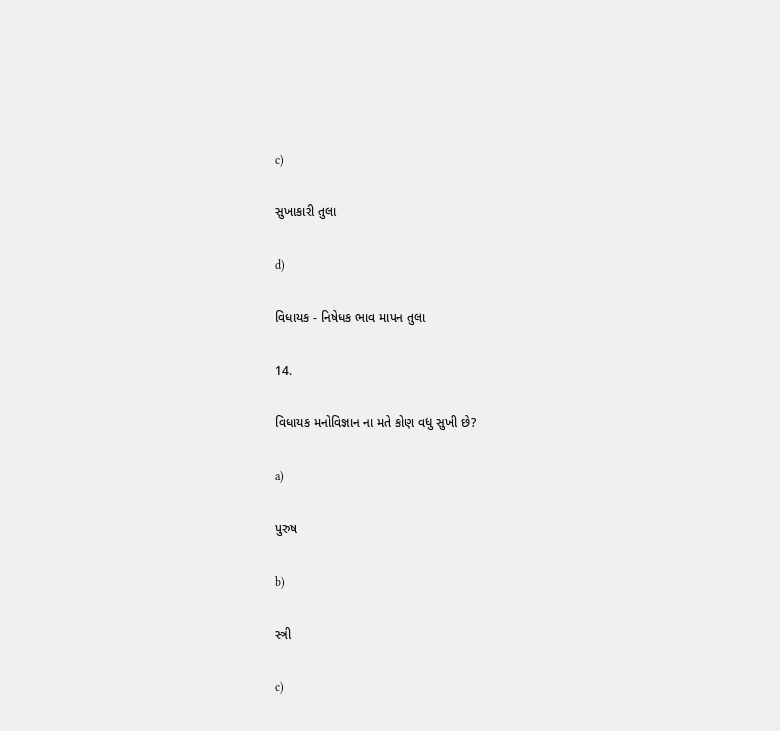c)

સુખાકારી તુલા

d)

વિધાયક - નિષેધક ભાવ માપન તુલા

14.

વિધાયક મનોવિજ્ઞાન ના મતે કોણ વધુ સુખી છે?

a)

પુરુષ

b)

સ્ત્રી

c)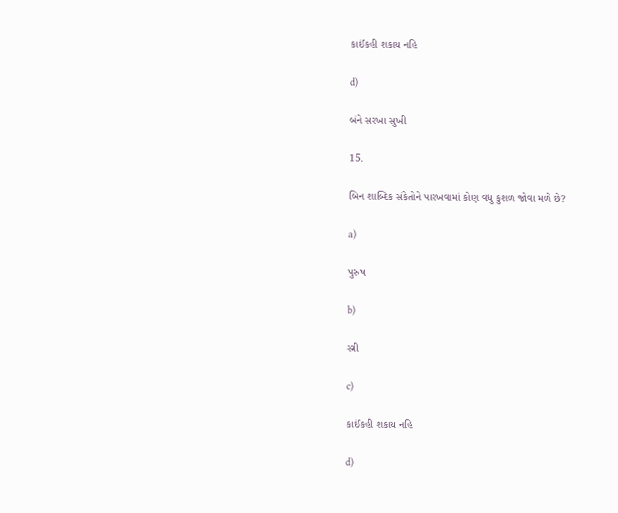કાઈંકહી શકાય નહિ

d)

બંને સરખા સુખી

15.

બિન શાબ્દિક સંકેતોને પારખવામાં કોણ વધુ કુશળ જોવા મળે છે?

a)

પુરુષ

b)

સ્ત્રી

c)

કાઈંકહી શકાય નહિ

d)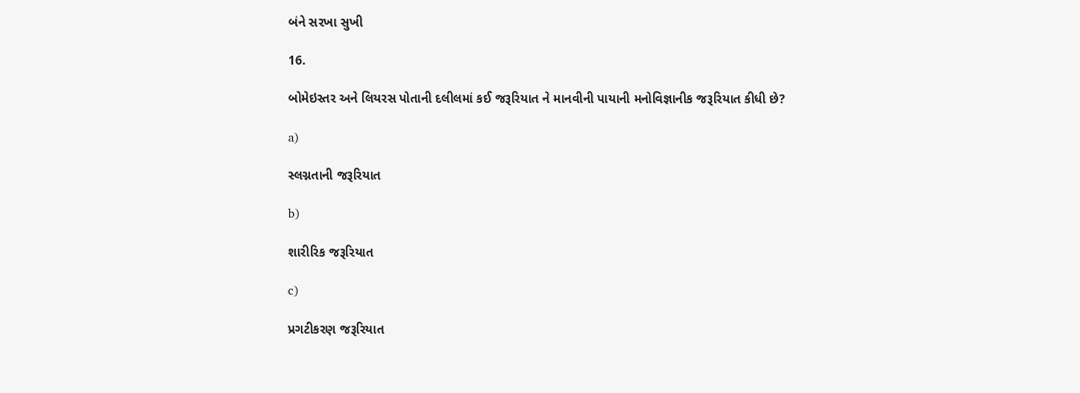બંને સરખા સુખી

16.

બોમેઇસ્તર અને લિયરસ પોતાની દલીલમાં કઈ જરૂરિયાત ને માનવીની પાયાની મનોવિજ્ઞાનીક જરૂરિયાત કીધી છે?

a)

સ્લગ્નતાની જરૂરિયાત

b)

શારીરિક જરૂરિયાત

c)

પ્રગટીકરણ જરૂરિયાત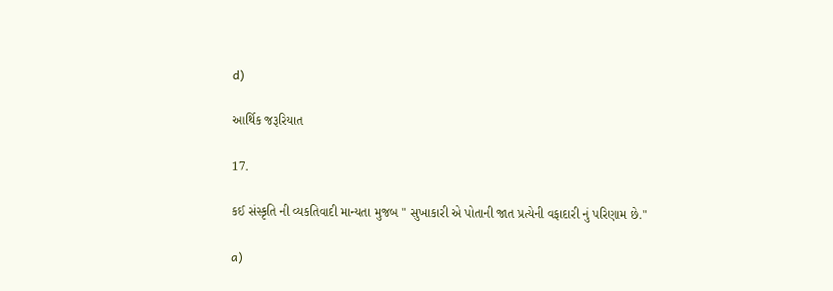d)

આર્થિક જરૂરિયાત

17.

કઈ સંસ્કૃતિ ની વ્યકતિવાદી માન્યતા મુજબ " સુખાકારી એ પોતાની જાત પ્રત્યેની વફાદારી નું પરિણામ છે."

a)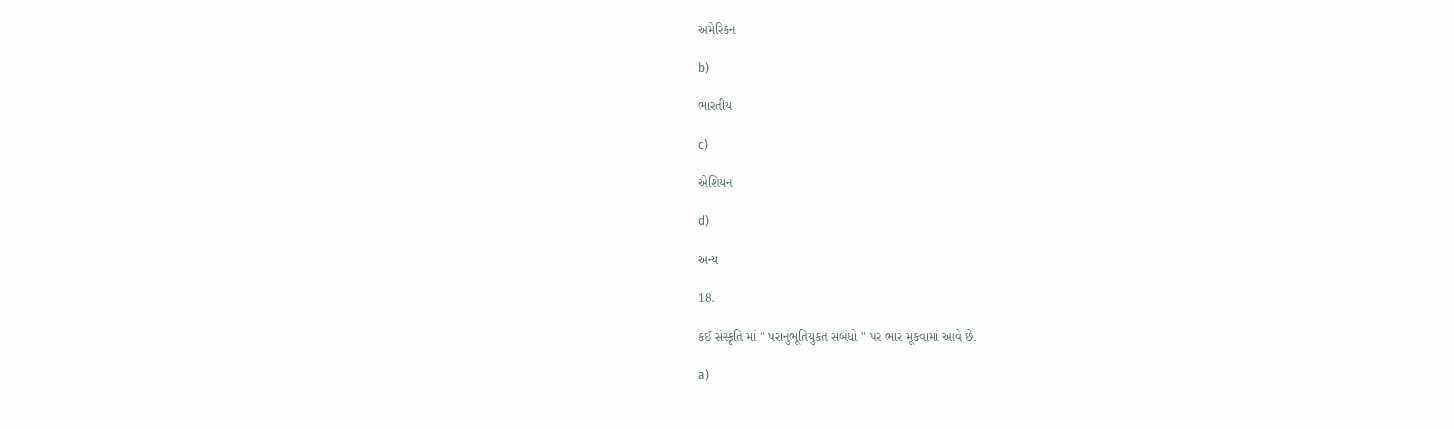અમેરિકન

b)

ભારતીય

c)

એશિયન

d)

અન્ય

18.

કઈ સંસ્કૃતિ માં " પરાનુંભૂતિયુકત સબંધો " પર ભાર મૂકવામાં આવે છે.

a)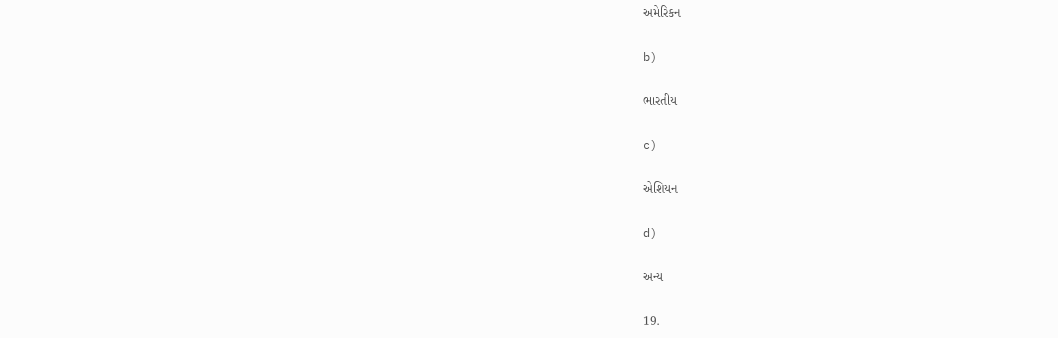અમેરિકન

b)

ભારતીય

c)

એશિયન

d)

અન્ય

19.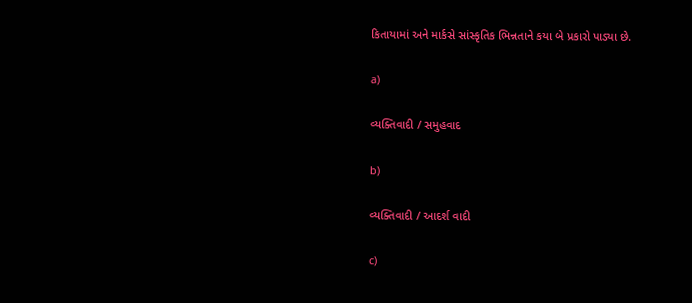કિતાયામાં અને માર્કસે સાંસ્કૃતિક ભિન્નતાને કયા બે પ્રકારો પાડ્યા છે.

a)

વ્યક્તિવાદી / સમુહવાદ

b)

વ્યક્તિવાદી / આદર્શ વાદી

c)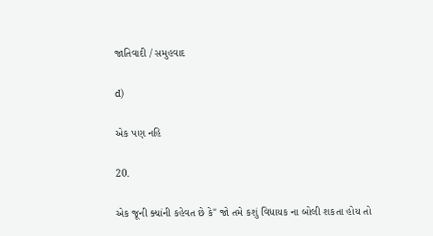જાતિવાદી / સમુહવાદ

d)

એક પણ નહિ

20.

એક જૂની ક્યાંની કહેવત છે કે" જો તમે કશું વિધાયક ના બોલી શકતા હોય તો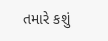તમારે કશું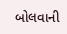બોલવાની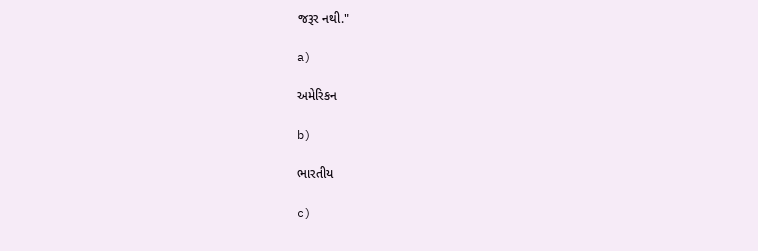જરૂર નથી."

a)

અમેરિકન

b)

ભારતીય

c)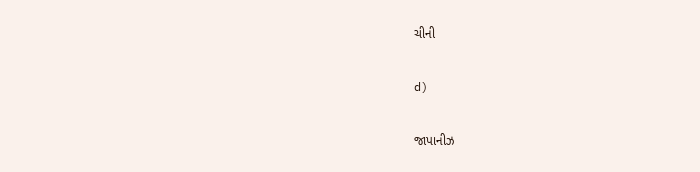ચીની

d)

જાપાનીઝ